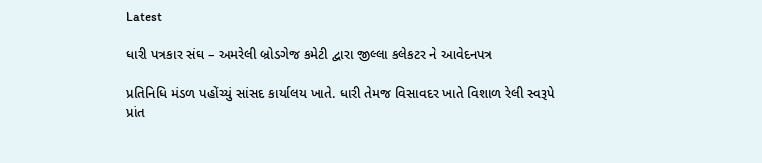Latest

ધારી પત્રકાર સંઘ – અમરેલી બ્રોડગેજ કમેટી દ્વારા જીલ્લા કલેકટર ને આવેદનપત્ર

પ્રતિનિધિ મંડળ પહોંચ્યું સાંસદ કાર્યાલય ખાતે. ધારી તેમજ વિસાવદર ખાતે વિશાળ રેલી સ્વરૂપે પ્રાંત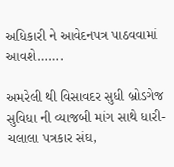અધિકારી ને આવેદનપત્ર પાઠવવામાં આવશે…….

અમરેલી થી વિસાવદર સુધી બ્રોડગેજ સુવિધા ની વ્યાજબી માંગ સાથે ધારી-ચલાલા પત્રકાર સંઘ,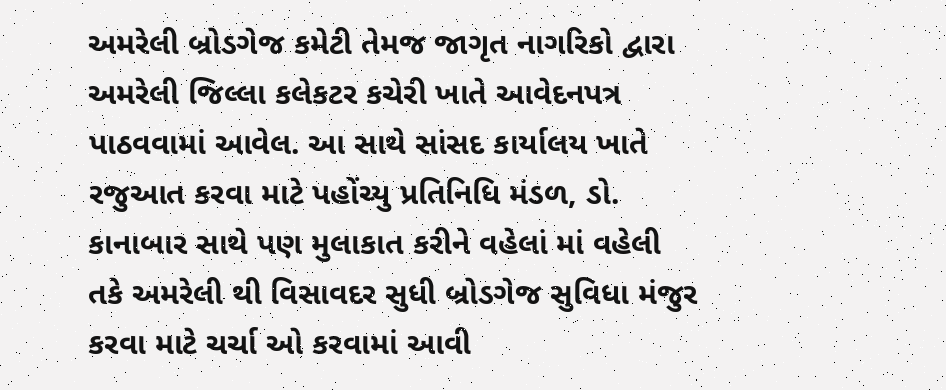અમરેલી બ્રોડગેજ કમેટી તેમજ જાગૃત નાગરિકો દ્વારા અમરેલી જિલ્લા કલેકટર કચેરી ખાતે આવેદનપત્ર પાઠવવામાં આવેલ. આ સાથે સાંસદ કાર્યાલય ખાતે રજુઆત કરવા માટે પહોંચ્યુ પ્રતિનિધિ મંડળ, ડો. કાનાબાર સાથે પણ મુલાકાત કરીને વહેલાં માં વહેલી તકે અમરેલી થી વિસાવદર સુધી બ્રોડગેજ સુવિધા મંજુર કરવા માટે ચર્ચા ઓ કરવામાં આવી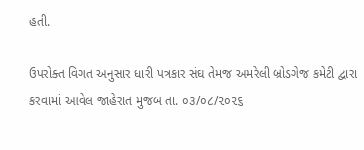હતી.

ઉપરોક્ત વિગત અનુસાર ધારી પત્રકાર સંઘ તેમજ અમરેલી બ્રોડગેજ કમેટી દ્વારા કરવામાં આવેલ જાહેરાત મુજબ તા. ૦૩/૦૮/૨૦૨૬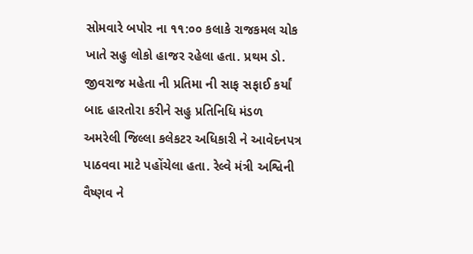સોમવારે બપોર ના ૧૧:૦૦ કલાકે રાજકમલ ચોક ખાતે સહુ લોકો હાજર રહેલા હતા. પ્રથમ ડો. જીવરાજ મહેતા ની પ્રતિમા ની સાફ સફાઈ કર્યાં બાદ હારતોરા કરીને સહુ પ્રતિનિધિ મંડળ અમરેલી જિલ્લા કલેકટર અધિકારી ને આવેદનપત્ર પાઠવવા માટે પહોંચેલા હતા. રેલ્વે મંત્રી અશ્વિની વૈષ્ણવ ને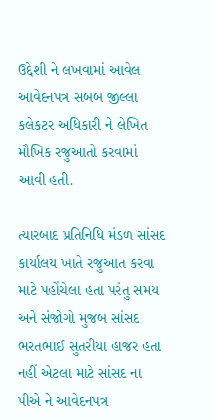ઉદ્દેશી ને લખવામાં આવેલ આવેદનપત્ર સબબ જીલ્લા કલેકટર અધિકારી ને લેખિત મૌખિક રજુઆતો કરવામાં આવી હતી.

ત્યારબાદ પ્રતિનિધિ મંડળ સાંસદ કાર્યાલય ખાતે રજુઆત કરવા માટે પહોંચેલા હતા પરંતુ સમય અને સંજોગો મુજબ સાંસદ ભરતભાઈ સુતરીયા હાજર હતા નહીં એટલા માટે સાંસદ ના પીએ ને આવેદનપત્ર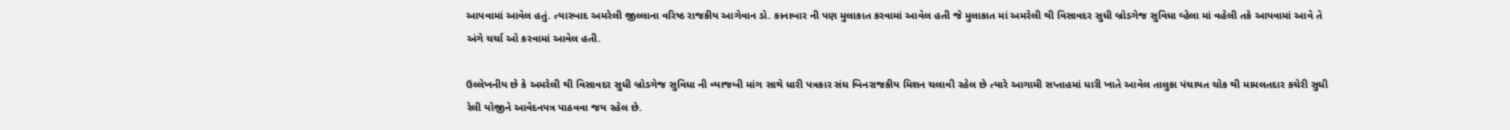આપવામાં આવેલ હતું. ત્યારબાદ અમરેલી જીલ્લાના વરિષ્ઠ રાજકીય આગેવાન ડો. કાનાબાર ની પણ મુલાકાત કરવામાં આવેલ હતી જે મુલાકાત માં અમરેલી થી વિસાવદર સુધી બ્રોડગેજ સુવિધા વ્હેલા માં વહેલી તકે આપવામાં આવે તે અંગે ચર્ચા ઓ કરવામાં આવેલ હતી.

ઉલ્લેખનીય છે કે અમરેલી થી વિસાવદર સુધી બ્રોડગેજ સુવિધા ની વ્યાજબી માંગ સાથે ધારી પત્રકાર સંઘ બિનરાજકીય મિશન ચલાવી રહેલ છે ત્યારે આગામી સપ્તાહમાં ધારી ખાતે આવેલ તાલુકા પંચાયત ચોક થી મામલતદાર કચેરી સુધી રેલી યોજીને આવેદનપત્ર પાઠવવા જય રહેલ છે.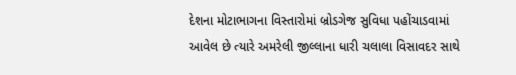દેશના મોટાભાગના વિસ્તારોમાં બ્રોડગેજ સુવિધા પહોંચાડવામાં આવેલ છે ત્યારે અમરેલી જીલ્લાના ધારી ચલાલા વિસાવદર સાથે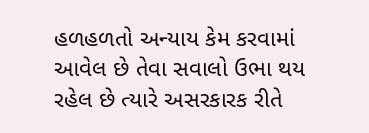હળહળતો અન્યાય કેમ કરવામાં આવેલ છે તેવા સવાલો ઉભા થય રહેલ છે ત્યારે અસરકારક રીતે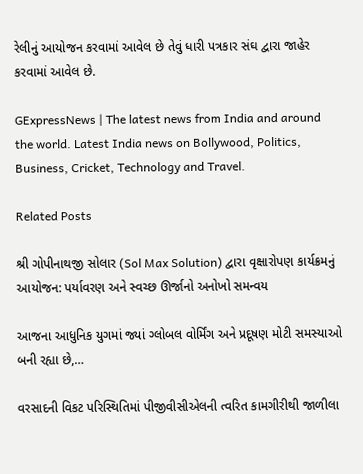રેલીનું આયોજન કરવામાં આવેલ છે તેવું ધારી પત્રકાર સંઘ દ્વારા જાહેર કરવામાં આવેલ છે.

GExpressNews | The latest news from India and around the world. Latest India news on Bollywood, Politics, Business, Cricket, Technology and Travel.

Related Posts

શ્રી ગોપીનાથજી સોલાર (Sol Max Solution) દ્વારા વૃક્ષારોપણ કાર્યક્રમનું આયોજન: પર્યાવરણ અને સ્વચ્છ ઊર્જાનો અનોખો સમન્વય

આજના આધુનિક યુગમાં જ્યાં ગ્લોબલ વોર્મિંગ અને પ્રદૂષણ મોટી સમસ્યાઓ બની રહ્યા છે,…

વરસાદની વિકટ પરિસ્થિતિમાં પીજીવીસીએલની ત્વરિત કામગીરીથી જાળીલા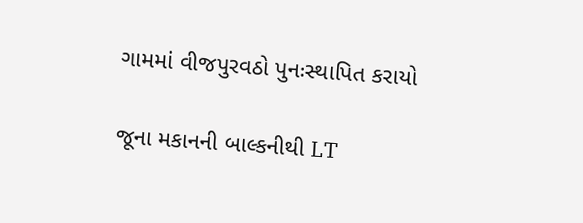ગામમાં વીજપુરવઠો પુનઃસ્થાપિત કરાયો

જૂના મકાનની બાલ્કનીથી LT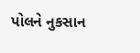પોલને નુકસાન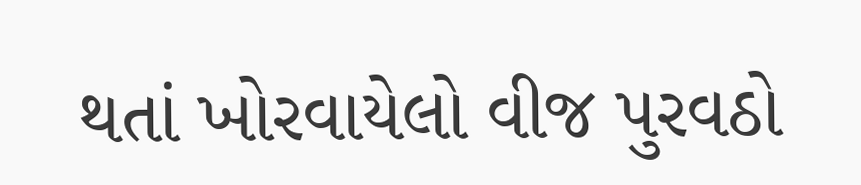થતાં ખોરવાયેલો વીજ પુરવઠો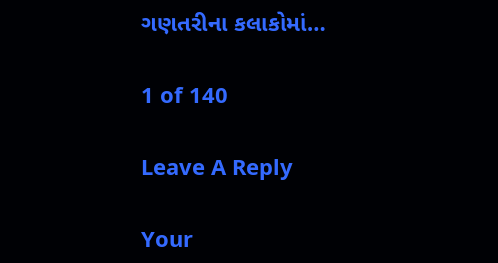ગણતરીના કલાકોમાં…

1 of 140

Leave A Reply

Your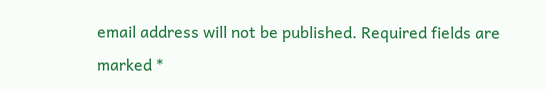email address will not be published. Required fields are marked *